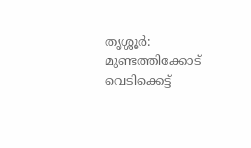തൃശ്ശൂർ: മുണ്ടത്തിക്കോട് വെടിക്കെട്ട്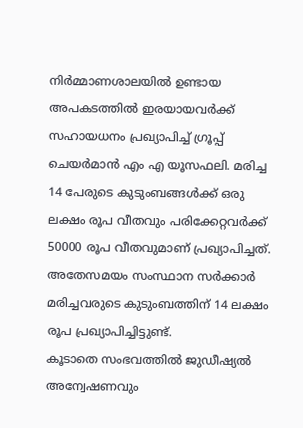നിർമ്മാണശാലയിൽ ഉണ്ടായ അപകടത്തിൽ ഇരയായവർക്ക് സഹായധനം പ്രഖ്യാപിച്ച് ഗ്രൂപ്പ് ചെയർമാൻ എം എ യൂസഫലി. മരിച്ച 14 പേരുടെ കുടുംബങ്ങൾക്ക് ഒരു ലക്ഷം രൂപ വീതവും പരിക്കേറ്റവർക്ക് 50000 രൂപ വീതവുമാണ് പ്രഖ്യാപിച്ചത്. അതേസമയം സംസ്ഥാന സർക്കാർ മരിച്ചവരുടെ കുടുംബത്തിന് 14 ലക്ഷം രൂപ പ്രഖ്യാപിച്ചിട്ടുണ്ട്.
കൂടാതെ സംഭവത്തിൽ ജുഡീഷ്യൽ അന്വേഷണവും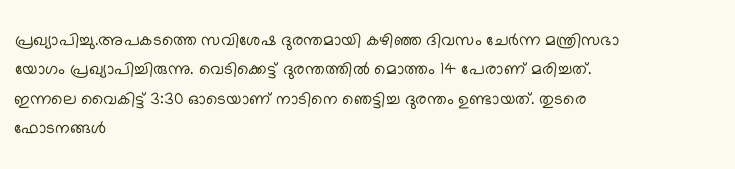പ്രഖ്യാപിച്ചു.അപകടത്തെ സവിശേഷ ദുരന്തമായി കഴിഞ്ഞ ദിവസം ചേർന്ന മന്ത്രിസഭാ യോഗം പ്രഖ്യാപിച്ചിരുന്നു. വെടിക്കെട്ട് ദുരന്തത്തിൽ മൊത്തം 14 പേരാണ് മരിച്ചത്. ഇന്നലെ വൈകിട്ട് 3:30 ഓടെയാണ് നാടിനെ ഞെട്ടിച്ച ദുരന്തം ഉണ്ടായത്. തുടരെ ഫോടനങ്ങൾ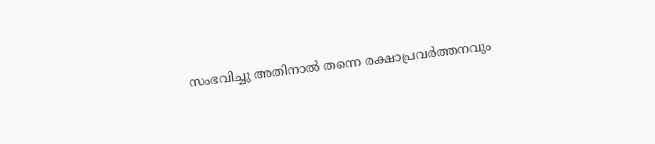സംഭവിച്ചു അതിനാൽ തന്നെ രക്ഷാപ്രവർത്തനവും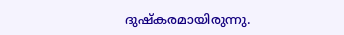ദുഷ്കരമായിരുന്നു.